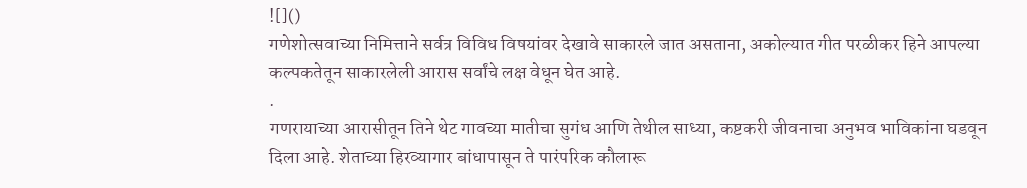![]()
गणेशोत्सवाच्या निमित्ताने सर्वत्र विविध विषयांवर देखावे साकारले जात असताना, अकोल्यात गीत परळीकर हिने आपल्या कल्पकतेतून साकारलेली आरास सर्वांचे लक्ष वेधून घेत आहे.
.
गणरायाच्या आरासीतून तिने थेट गावच्या मातीचा सुगंध आणि तेथील साध्या, कष्टकरी जीवनाचा अनुभव भाविकांना घडवून दिला आहे. शेताच्या हिरव्यागार बांधापासून ते पारंपरिक कौलारू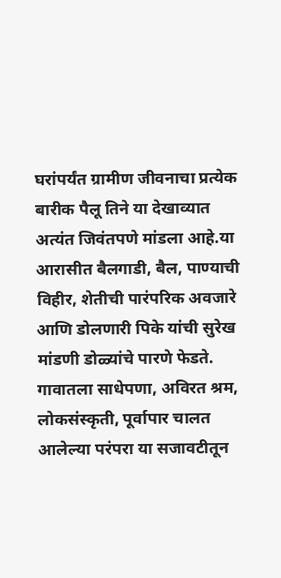घरांपर्यंत ग्रामीण जीवनाचा प्रत्येक बारीक पैलू तिने या देखाव्यात अत्यंत जिवंतपणे मांडला आहे.या आरासीत बैलगाडी, बैल, पाण्याची विहीर, शेतीची पारंपरिक अवजारे आणि डोलणारी पिके यांची सुरेख मांडणी डोळ्यांचे पारणे फेडते. गावातला साधेपणा, अविरत श्रम, लोकसंस्कृती, पूर्वापार चालत आलेल्या परंपरा या सजावटीतून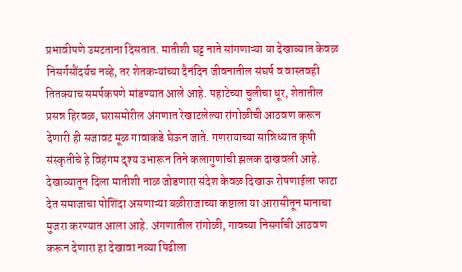प्रभावीपणे उमटताना दिसतात. मातीशी घट्ट नाते सांगणाऱ्या या देखाव्यात केवळ निसर्गसौंदर्यच नव्हे, तर शेतकऱ्यांच्या दैनंदिन जीवनातील संघर्ष व वास्तवही तितक्याच समर्पकपणे मांडण्यात आले आहे. पहाटेच्या चुलीचा धूर, शेतातील प्रसन्न हिरवळ, घरासमोरील अंगणात रेखाटलेल्या रांगोळीची आठवण करून देणारी ही सजावट मूळ गावाकडे घेऊन जाते. गणरायाच्या सान्निध्यात कृषी संस्कृतीचे हे विहंगम दृश्य उभारून तिने कलागुणांची झलक दाखवली आहे.
देखाव्यातून दिला मातीशी नाळ जोडणारा संदेश केवळ दिखाऊ रोषणाईला फाटा देत समाजाचा पोशिंदा असणाऱ्या बळीराजाच्या कष्टाला या आरासीतून मानाचा मुजरा करण्यात आला आहे. अंगणातील रांगोळी, गावच्या निसर्गाची आठवण करून देणारा हा देखावा नव्या पिढीला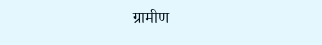ग्रामीण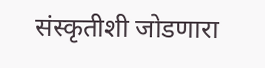संस्कृतीशी जोडणारा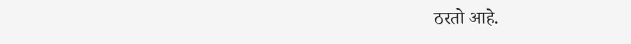ठरतो आहे.